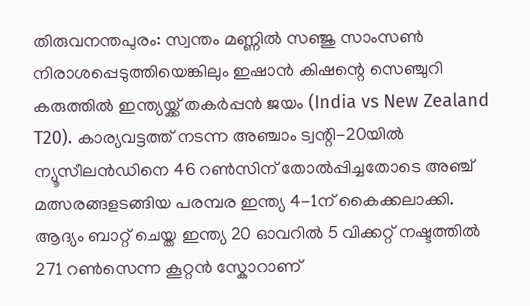തിരുവനന്തപുരം: സ്വന്തം മണ്ണിൽ സഞ്ജു സാംസൺ നിരാശപ്പെടുത്തിയെങ്കിലും ഇഷാൻ കിഷന്റെ സെഞ്ചുറി കരുത്തിൽ ഇന്ത്യയ്ക്ക് തകർപ്പൻ ജയം (India vs New Zealand T20). കാര്യവട്ടത്ത് നടന്ന അഞ്ചാം ട്വന്റി-20യിൽ ന്യൂസീലൻഡിനെ 46 റൺസിന് തോൽപ്പിച്ചതോടെ അഞ്ച് മത്സരങ്ങളടങ്ങിയ പരമ്പര ഇന്ത്യ 4-1ന് കൈക്കലാക്കി.
ആദ്യം ബാറ്റ് ചെയ്ത ഇന്ത്യ 20 ഓവറിൽ 5 വിക്കറ്റ് നഷ്ടത്തിൽ 271 റൺസെന്ന കൂറ്റൻ സ്കോറാണ്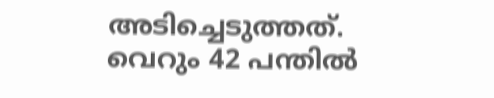അടിച്ചെടുത്തത്. വെറും 42 പന്തിൽ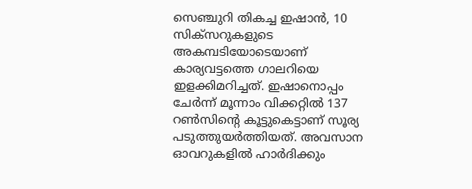സെഞ്ചുറി തികച്ച ഇഷാൻ, 10 സിക്സറുകളുടെ അകമ്പടിയോടെയാണ് കാര്യവട്ടത്തെ ഗാലറിയെ ഇളക്കിമറിച്ചത്. ഇഷാനൊപ്പം ചേർന്ന് മൂന്നാം വിക്കറ്റിൽ 137 റൺസിന്റെ കൂട്ടുകെട്ടാണ് സൂര്യ പടുത്തുയർത്തിയത്. അവസാന ഓവറുകളിൽ ഹാർദിക്കും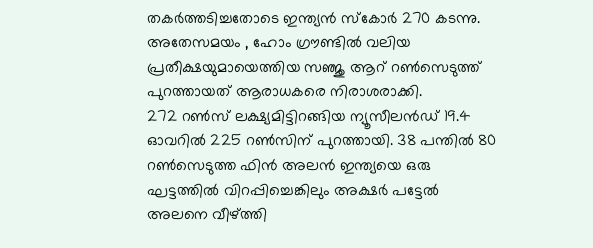തകർത്തടിച്ചതോടെ ഇന്ത്യൻ സ്കോർ 270 കടന്നു. അതേസമയം , ഹോം ഗ്രൗണ്ടിൽ വലിയ പ്രതീക്ഷയുമായെത്തിയ സഞ്ജു ആറ് റൺസെടുത്ത് പുറത്തായത് ആരാധകരെ നിരാശരാക്കി.
272 റൺസ് ലക്ഷ്യമിട്ടിറങ്ങിയ ന്യൂസീലൻഡ് 19.4 ഓവറിൽ 225 റൺസിന് പുറത്തായി. 38 പന്തിൽ 80 റൺസെടുത്ത ഫിൻ അലൻ ഇന്ത്യയെ ഒരു ഘട്ടത്തിൽ വിറപ്പിച്ചെങ്കിലും അക്ഷർ പട്ടേൽ അലനെ വീഴ്ത്തി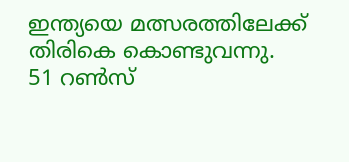ഇന്ത്യയെ മത്സരത്തിലേക്ക് തിരികെ കൊണ്ടുവന്നു.
51 റൺസ്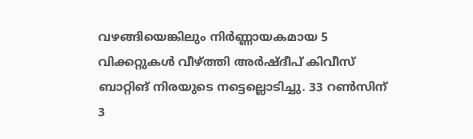വഴങ്ങിയെങ്കിലും നിർണ്ണായകമായ 5 വിക്കറ്റുകൾ വീഴ്ത്തി അർഷ്ദീപ് കിവീസ് ബാറ്റിങ് നിരയുടെ നട്ടെല്ലൊടിച്ചു. 33 റൺസിന് 3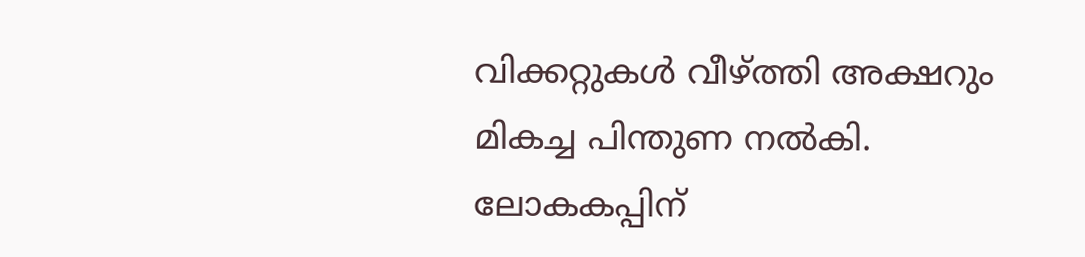വിക്കറ്റുകൾ വീഴ്ത്തി അക്ഷറും മികച്ച പിന്തുണ നൽകി.
ലോകകപ്പിന്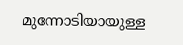മുന്നോടിയായുള്ള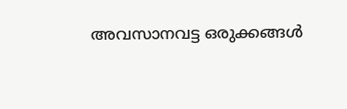അവസാനവട്ട ഒരുക്കങ്ങൾ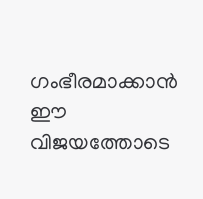ഗംഭീരമാക്കാൻ ഈ വിജയത്തോടെ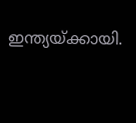ഇന്ത്യയ്ക്കായി.